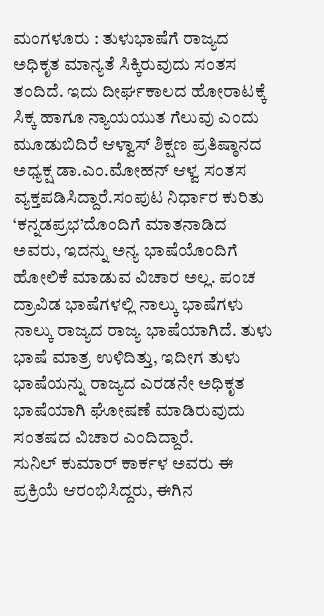ಮಂಗಳೂರು : ತುಳುಭಾಷೆಗೆ ರಾಜ್ಯದ ಅಧಿಕೃತ ಮಾನ್ಯತೆ ಸಿಕ್ಕಿರುವುದು ಸಂತಸ ತಂದಿದೆ. ಇದು ದೀರ್ಘಕಾಲದ ಹೋರಾಟಕ್ಕೆ ಸಿಕ್ಕ ಹಾಗೂ ನ್ಯಾಯಯುತ ಗೆಲುವು ಎಂದು ಮೂಡುಬಿದಿರೆ ಆಳ್ವಾಸ್ ಶಿಕ್ಷಣ ಪ್ರತಿಷ್ಠಾನದ ಅಧ್ಯಕ್ಷ ಡಾ.ಎಂ.ಮೋಹನ್ ಆಳ್ವ ಸಂತಸ ವ್ಯಕ್ತಪಡಿಸಿದ್ದಾರೆ.ಸಂಪುಟ ನಿರ್ಧಾರ ಕುರಿತು ‘ಕನ್ನಡಪ್ರಭ’ದೊಂದಿಗೆ ಮಾತನಾಡಿದ ಅವರು, ಇದನ್ನು ಅನ್ಯ ಭಾಷೆಯೊಂದಿಗೆ ಹೋಲಿಕೆ ಮಾಡುವ ವಿಚಾರ ಅಲ್ಲ. ಪಂಚ ದ್ರಾವಿಡ ಭಾಷೆಗಳಲ್ಲಿ ನಾಲ್ಕು ಭಾಷೆಗಳು ನಾಲ್ಕು ರಾಜ್ಯದ ರಾಜ್ಯ ಭಾಷೆಯಾಗಿದೆ. ತುಳು ಭಾಷೆ ಮಾತ್ರ ಉಳಿದಿತ್ತು, ಇದೀಗ ತುಳು ಭಾಷೆಯನ್ನು ರಾಜ್ಯದ ಎರಡನೇ ಅಧಿಕೃತ ಭಾಷೆಯಾಗಿ ಘೋಷಣೆ ಮಾಡಿರುವುದು ಸಂತಷದ ವಿಚಾರ ಎಂದಿದ್ದಾರೆ.
ಸುನಿಲ್ ಕುಮಾರ್ ಕಾರ್ಕಳ ಅವರು ಈ ಪ್ರಕ್ರಿಯೆ ಆರಂಭಿಸಿದ್ದರು, ಈಗಿನ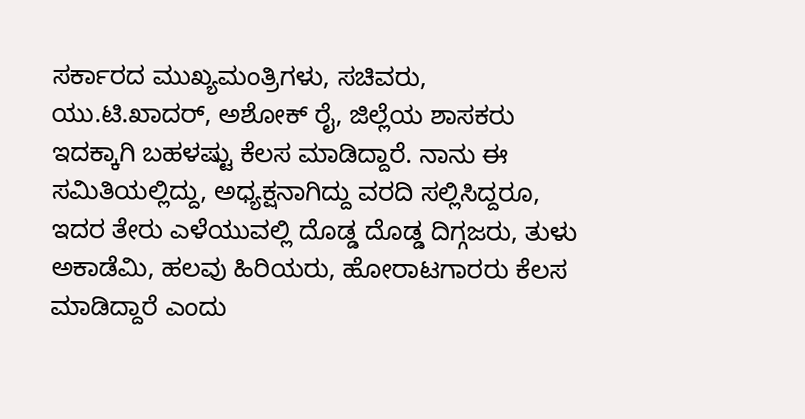ಸರ್ಕಾರದ ಮುಖ್ಯಮಂತ್ರಿಗಳು, ಸಚಿವರು, ಯು.ಟಿ.ಖಾದರ್, ಅಶೋಕ್ ರೈ, ಜಿಲ್ಲೆಯ ಶಾಸಕರು ಇದಕ್ಕಾಗಿ ಬಹಳಷ್ಟು ಕೆಲಸ ಮಾಡಿದ್ದಾರೆ. ನಾನು ಈ ಸಮಿತಿಯಲ್ಲಿದ್ದು, ಅಧ್ಯಕ್ಷನಾಗಿದ್ದು ವರದಿ ಸಲ್ಲಿಸಿದ್ದರೂ, ಇದರ ತೇರು ಎಳೆಯುವಲ್ಲಿ ದೊಡ್ಡ ದೊಡ್ಡ ದಿಗ್ಗಜರು, ತುಳು ಅಕಾಡೆಮಿ, ಹಲವು ಹಿರಿಯರು, ಹೋರಾಟಗಾರರು ಕೆಲಸ ಮಾಡಿದ್ದಾರೆ ಎಂದು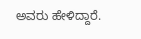ಅವರು ಹೇಳಿದ್ದಾರೆ.